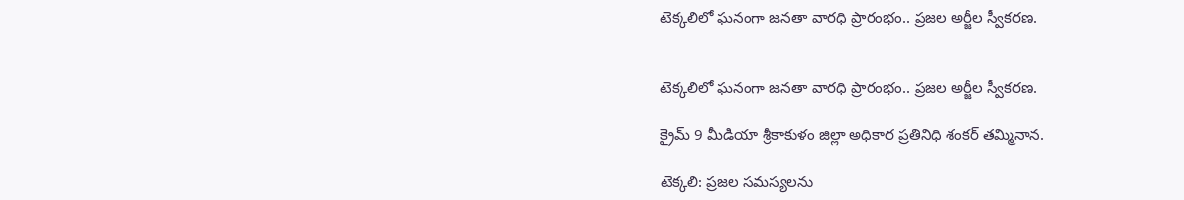టెక్కలిలో ఘనంగా జనతా వారధి ప్రారంభం.. ప్రజల అర్జీల స్వీకరణ.


టెక్కలిలో ఘనంగా జనతా వారధి ప్రారంభం.. ప్రజల అర్జీల స్వీకరణ.

క్రైమ్ 9 మీడియా శ్రీకాకుళం జిల్లా అధికార ప్రతినిధి శంకర్ తమ్మినాన.

టెక్కలి: ప్రజల సమస్యలను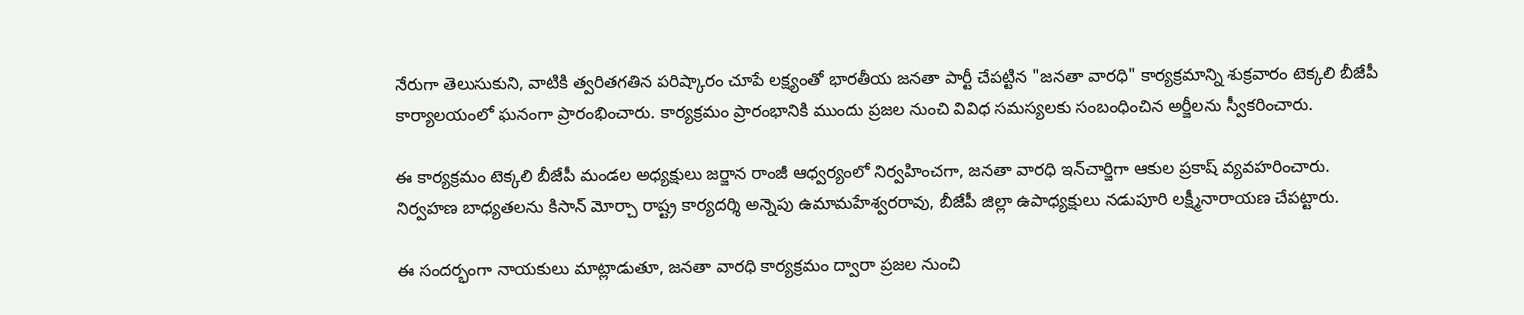నేరుగా తెలుసుకుని, వాటికి త్వరితగతిన పరిష్కారం చూపే లక్ష్యంతో భారతీయ జనతా పార్టీ చేపట్టిన "జనతా వారధి" కార్యక్రమాన్ని శుక్రవారం టెక్కలి బీజేపీ కార్యాలయంలో ఘనంగా ప్రారంభించారు. కార్యక్రమం ప్రారంభానికి ముందు ప్రజల నుంచి వివిధ సమస్యలకు సంబంధించిన అర్జీలను స్వీకరించారు.

ఈ కార్యక్రమం టెక్కలి బీజేపీ మండల అధ్యక్షులు జర్జాన రాంజీ ఆధ్వర్యంలో నిర్వహించగా, జనతా వారధి ఇన్‌చార్జిగా ఆకుల ప్రకాష్ వ్యవహరించారు. నిర్వహణ బాధ్యతలను కిసాన్ మోర్చా రాష్ట్ర కార్యదర్శి అన్నెపు ఉమామహేశ్వరరావు, బీజేపీ జిల్లా ఉపాధ్యక్షులు నడుపూరి లక్ష్మీనారాయణ చేపట్టారు.

ఈ సందర్భంగా నాయకులు మాట్లాడుతూ, జనతా వారధి కార్యక్రమం ద్వారా ప్రజల నుంచి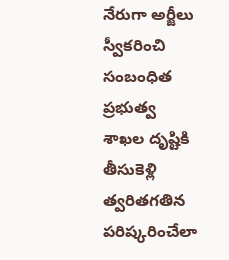నేరుగా అర్జీలు స్వీకరించి సంబంధిత ప్రభుత్వ శాఖల దృష్టికి తీసుకెళ్లి త్వరితగతిన పరిష్కరించేలా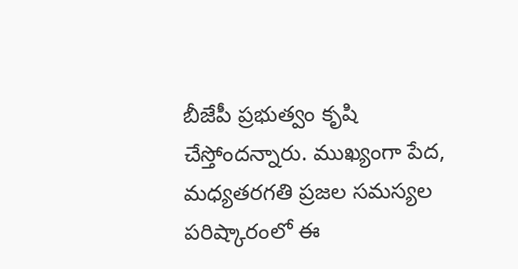బీజేపీ ప్రభుత్వం కృషి చేస్తోందన్నారు. ముఖ్యంగా పేద, మధ్యతరగతి ప్రజల సమస్యల పరిష్కారంలో ఈ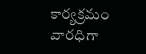కార్యక్రమం వారధిగా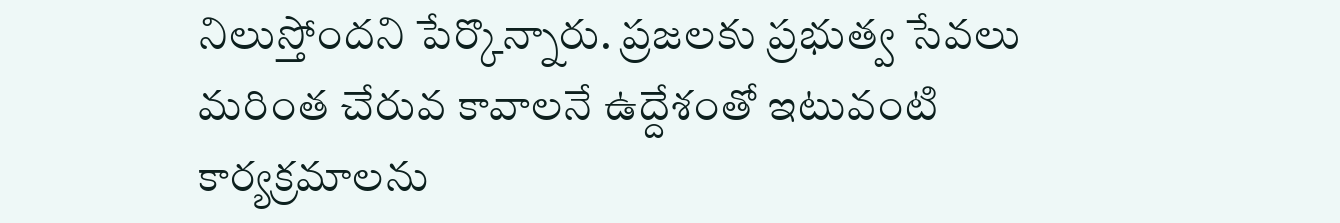నిలుస్తోందని పేర్కొన్నారు. ప్రజలకు ప్రభుత్వ సేవలు మరింత చేరువ కావాలనే ఉద్దేశంతో ఇటువంటి కార్యక్రమాలను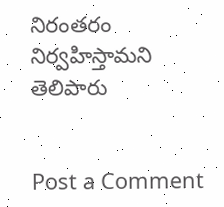నిరంతరం నిర్వహిస్తామని తెలిపారు


Post a Comment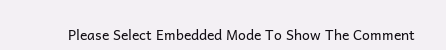Please Select Embedded Mode To Show The Comment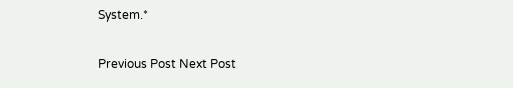System.*

Previous Post Next Post